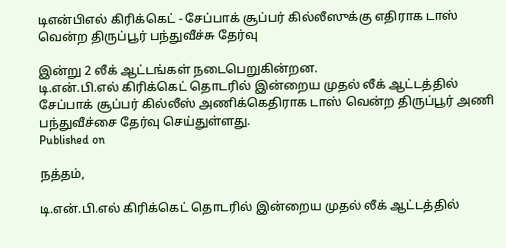டிஎன்பிஎல் கிரிக்கெட் - சேப்பாக் சூப்பர் கில்லீஸுக்கு எதிராக டாஸ் வென்ற திருப்பூர் பந்துவீச்சு தேர்வு

இன்று 2 லீக் ஆட்டங்கள் நடைபெறுகின்றன.
டி.என்.பி.எல் கிரிக்கெட் தொடரில் இன்றைய முதல் லீக் ஆட்டத்தில் சேப்பாக் சூப்பர் கில்லீஸ் அணிக்கெதிராக டாஸ் வென்ற திருப்பூர் அணி பந்துவீச்சை தேர்வு செய்துள்ளது.
Published on

நத்தம்,

டி.என்.பி.எல் கிரிக்கெட் தொடரில் இன்றைய முதல் லீக் ஆட்டத்தில்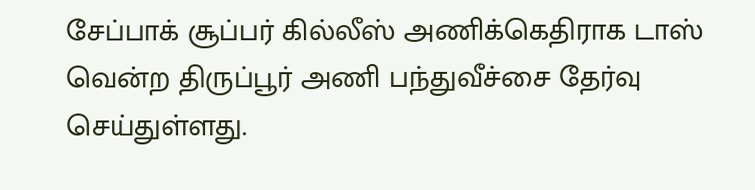சேப்பாக் சூப்பர் கில்லீஸ் அணிக்கெதிராக டாஸ் வென்ற திருப்பூர் அணி பந்துவீச்சை தேர்வு செய்துள்ளது.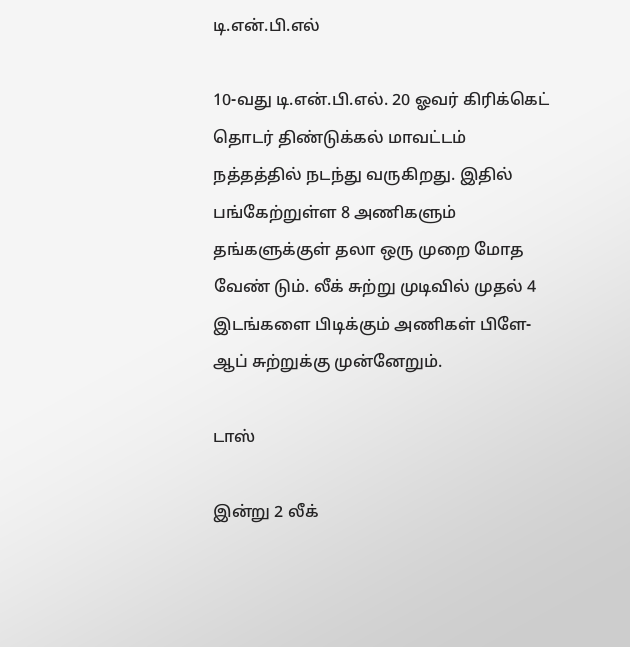டி.என்.பி.எல்

10-வது டி.என்.பி.எல். 20 ஓவர் கிரிக்கெட் தொடர் திண்டுக்கல் மாவட்டம் நத்தத்தில் நடந்து வருகிறது. இதில் பங்கேற்றுள்ள 8 அணிகளும் தங்களுக்குள் தலா ஒரு முறை மோத வேண் டும். லீக் சுற்று முடிவில் முதல் 4 இடங்களை பிடிக்கும் அணிகள் பிளே-ஆப் சுற்றுக்கு முன்னேறும்.

டாஸ்

இன்று 2 லீக்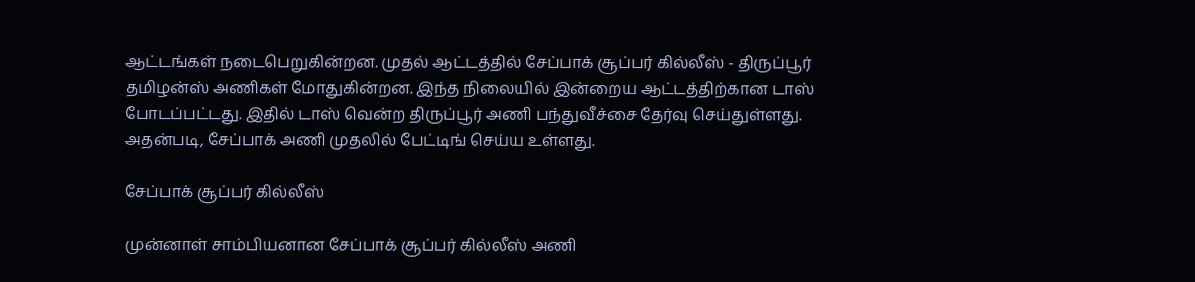ஆட்டங்கள் நடைபெறுகின்றன. முதல் ஆட்டத்தில் சேப்பாக் சூப்பர் கில்லீஸ் - திருப்பூர் தமிழன்ஸ் அணிகள் மோதுகின்றன. இந்த நிலையில் இன்றைய ஆட்டத்திற்கான டாஸ் போடப்பட்டது. இதில் டாஸ் வென்ற திருப்பூர் அணி பந்துவீச்சை தேர்வு செய்துள்ளது. அதன்படி, சேப்பாக் அணி முதலில் பேட்டிங் செய்ய உள்ளது.

சேப்பாக் சூப்பர் கில்லீஸ்

முன்னாள் சாம்பியனான சேப்பாக் சூப்பர் கில்லீஸ் அணி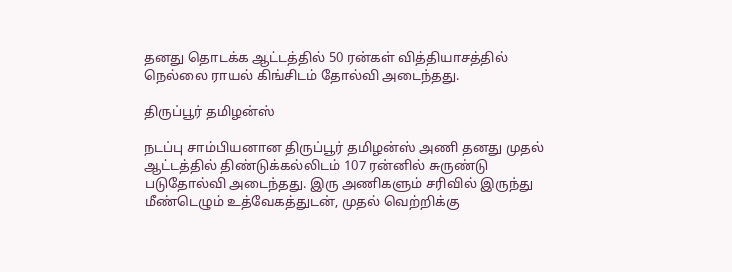தனது தொடக்க ஆட்டத்தில் 50 ரன்கள் வித்தியாசத்தில் நெல்லை ராயல் கிங்சிடம் தோல்வி அடைந்தது.

திருப்பூர் தமிழன்ஸ்

நடப்பு சாம்பியனான திருப்பூர் தமிழன்ஸ் அணி தனது முதல் ஆட்டத்தில் திண்டுக்கல்லிடம் 107 ரன்னில் சுருண்டு படுதோல்வி அடைந்தது. இரு அணிகளும் சரிவில் இருந்து மீண்டெழும் உத்வேகத்துடன், முதல் வெற்றிக்கு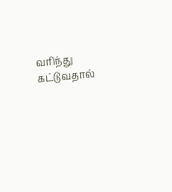வரிந்து கட்டுவதால்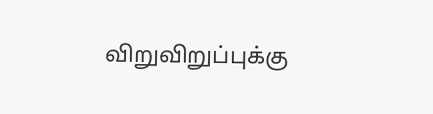விறுவிறுப்புக்கு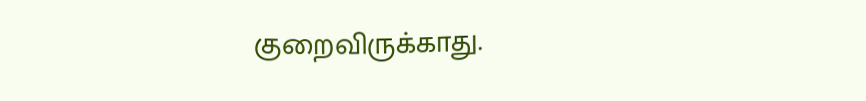குறைவிருக்காது.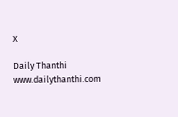X

Daily Thanthi
www.dailythanthi.com